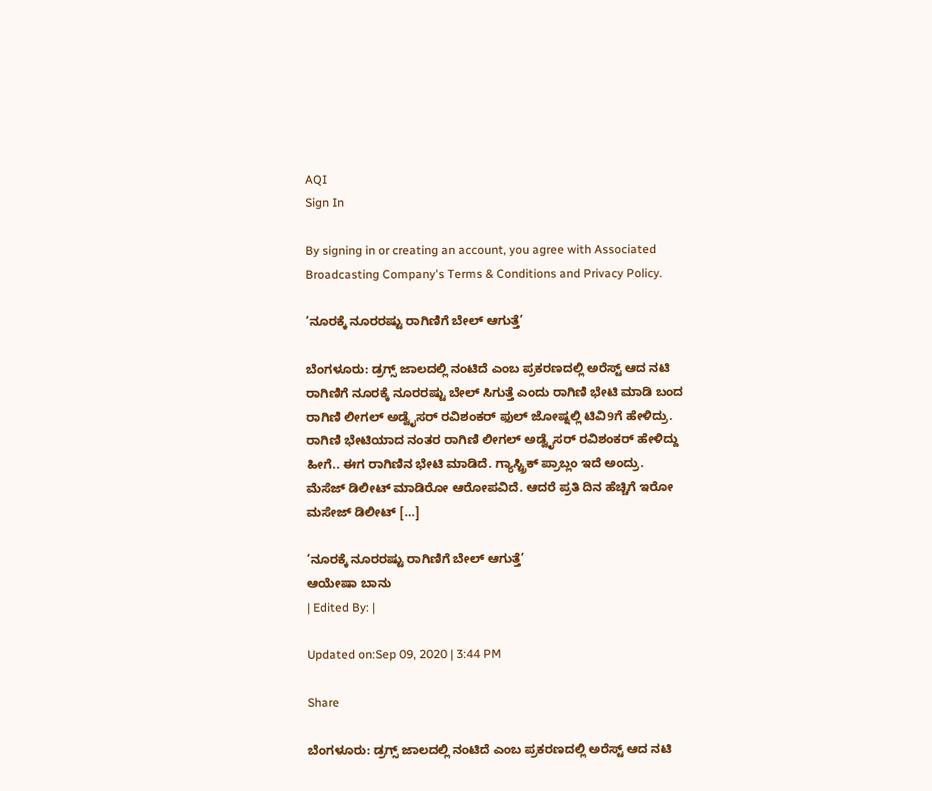AQI
Sign In

By signing in or creating an account, you agree with Associated Broadcasting Company's Terms & Conditions and Privacy Policy.

‘ನೂರಕ್ಕೆ ನೂರರಷ್ಟು ರಾಗಿಣಿಗೆ ಬೇಲ್ ಆಗುತ್ತೆ’

ಬೆಂಗಳೂರು: ಡ್ರಗ್ಸ್ ಜಾಲದಲ್ಲಿ ನಂಟಿದೆ ಎಂಬ ಪ್ರಕರಣದಲ್ಲಿ ಅರೆಸ್ಟ್ ಆದ ನಟಿ ರಾಗಿಣಿಗೆ ನೂರಕ್ಕೆ ನೂರರಷ್ಟು ಬೇಲ್ ಸಿಗುತ್ತೆ ಎಂದು ರಾಗಿಣಿ ಭೇಟಿ ಮಾಡಿ ಬಂದ ರಾಗಿಣಿ ಲೀಗಲ್ ಅಡ್ವೈಸರ್ ರವಿಶಂಕರ್ ಫುಲ್ ಜೋಷ್ನಲ್ಲಿ ಟಿವಿ9ಗೆ ಹೇಳಿದ್ರು. ರಾಗಿಣಿ ಭೇಟಿಯಾದ ನಂತರ ರಾಗಿಣಿ ಲೀಗಲ್ ಅಡ್ವೈಸರ್ ರವಿಶಂಕರ್ ಹೇಳಿದ್ದು ಹೀಗೆ.. ಈಗ ರಾಗಿಣಿನ ಭೇಟಿ ಮಾಡಿದೆ. ಗ್ಯಾಸ್ಟ್ರಿಕ್ ಪ್ರಾಬ್ಲಂ‌ ಇದೆ ಅಂದ್ರು. ಮೆಸೆಜ್ ಡಿಲೀಟ್ ಮಾಡಿರೋ ಆರೋಪವಿದೆ. ಆದರೆ ಪ್ರತಿ ದಿನ ಹೆಚ್ಚಿಗೆ ಇರೋ ಮಸೇಜ್ ಡಿಲೀಟ್ […]

‘ನೂರಕ್ಕೆ ನೂರರಷ್ಟು ರಾಗಿಣಿಗೆ ಬೇಲ್ ಆಗುತ್ತೆ’
ಆಯೇಷಾ ಬಾನು
| Edited By: |

Updated on:Sep 09, 2020 | 3:44 PM

Share

ಬೆಂಗಳೂರು: ಡ್ರಗ್ಸ್ ಜಾಲದಲ್ಲಿ ನಂಟಿದೆ ಎಂಬ ಪ್ರಕರಣದಲ್ಲಿ ಅರೆಸ್ಟ್ ಆದ ನಟಿ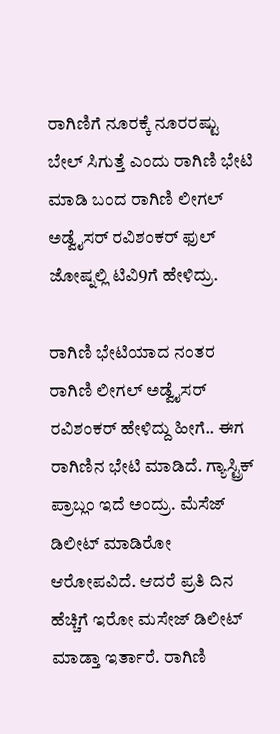ರಾಗಿಣಿಗೆ ನೂರಕ್ಕೆ ನೂರರಷ್ಟು ಬೇಲ್ ಸಿಗುತ್ತೆ ಎಂದು ರಾಗಿಣಿ ಭೇಟಿ ಮಾಡಿ ಬಂದ ರಾಗಿಣಿ ಲೀಗಲ್ ಅಡ್ವೈಸರ್ ರವಿಶಂಕರ್ ಫುಲ್ ಜೋಷ್ನಲ್ಲಿ ಟಿವಿ9ಗೆ ಹೇಳಿದ್ರು.

ರಾಗಿಣಿ ಭೇಟಿಯಾದ ನಂತರ ರಾಗಿಣಿ ಲೀಗಲ್ ಅಡ್ವೈಸರ್ ರವಿಶಂಕರ್ ಹೇಳಿದ್ದು ಹೀಗೆ.. ಈಗ ರಾಗಿಣಿನ ಭೇಟಿ ಮಾಡಿದೆ. ಗ್ಯಾಸ್ಟ್ರಿಕ್ ಪ್ರಾಬ್ಲಂ‌ ಇದೆ ಅಂದ್ರು. ಮೆಸೆಜ್ ಡಿಲೀಟ್ ಮಾಡಿರೋ ಆರೋಪವಿದೆ. ಆದರೆ ಪ್ರತಿ ದಿನ ಹೆಚ್ಚಿಗೆ ಇರೋ ಮಸೇಜ್ ಡಿಲೀಟ್ ಮಾಡ್ತಾ ಇರ್ತಾರೆ. ರಾಗಿಣಿ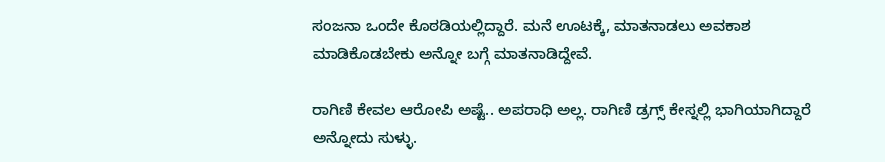ಸಂಜನಾ ಒಂದೇ ಕೊಠಡಿಯಲ್ಲಿದ್ದಾರೆ. ಮನೆ ಊಟಕ್ಕೆ, ಮಾತನಾಡಲು ಅವಕಾಶ ಮಾಡಿಕೊಡಬೇಕು ಅನ್ನೋ ಬಗ್ಗೆ ಮಾತನಾಡಿದ್ದೇವೆ.

ರಾಗಿಣಿ ಕೇವಲ ಆರೋಪಿ ಅಷ್ಟೆ.. ಅಪರಾಧಿ ಅಲ್ಲ. ರಾಗಿಣಿ ಡ್ರಗ್ಸ್ ಕೇಸ್ನಲ್ಲಿ ಭಾಗಿಯಾಗಿದ್ದಾರೆ ಅನ್ನೋದು ಸುಳ್ಳು.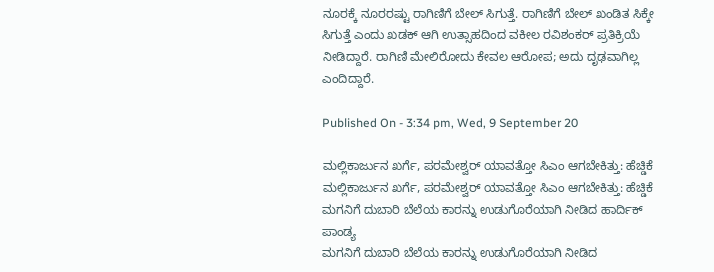ನೂರಕ್ಕೆ ನೂರರಷ್ಟು ರಾಗಿಣಿಗೆ ಬೇಲ್ ಸಿಗುತ್ತೆ. ರಾಗಿಣಿಗೆ ಬೇಲ್ ಖಂಡಿತ ಸಿಕ್ಕೇ ಸಿಗುತ್ತೆ ಎಂದು ಖಡಕ್ ಆಗಿ ಉತ್ಸಾಹದಿಂದ ವಕೀಲ ರವಿಶಂಕರ್ ಪ್ರತಿಕ್ರಿಯೆ ನೀಡಿದ್ದಾರೆ. ರಾಗಿಣಿ ಮೇಲಿರೋದು ಕೇವಲ ಆರೋಪ; ಅದು ದೃಢವಾಗಿಲ್ಲ ಎಂದಿದ್ದಾರೆ.

Published On - 3:34 pm, Wed, 9 September 20

ಮಲ್ಲಿಕಾರ್ಜುನ ಖರ್ಗೆ, ಪರಮೇಶ್ವರ್ ಯಾವತ್ತೋ ಸಿಎಂ ಆಗಬೇಕಿತ್ತು: ಹೆಚ್ಡಿಕೆ
ಮಲ್ಲಿಕಾರ್ಜುನ ಖರ್ಗೆ, ಪರಮೇಶ್ವರ್ ಯಾವತ್ತೋ ಸಿಎಂ ಆಗಬೇಕಿತ್ತು: ಹೆಚ್ಡಿಕೆ
ಮಗನಿಗೆ ದುಬಾರಿ ಬೆಲೆಯ ಕಾರನ್ನು ಉಡುಗೊರೆಯಾಗಿ ನೀಡಿದ ಹಾರ್ದಿಕ್ ಪಾಂಡ್ಯ
ಮಗನಿಗೆ ದುಬಾರಿ ಬೆಲೆಯ ಕಾರನ್ನು ಉಡುಗೊರೆಯಾಗಿ ನೀಡಿದ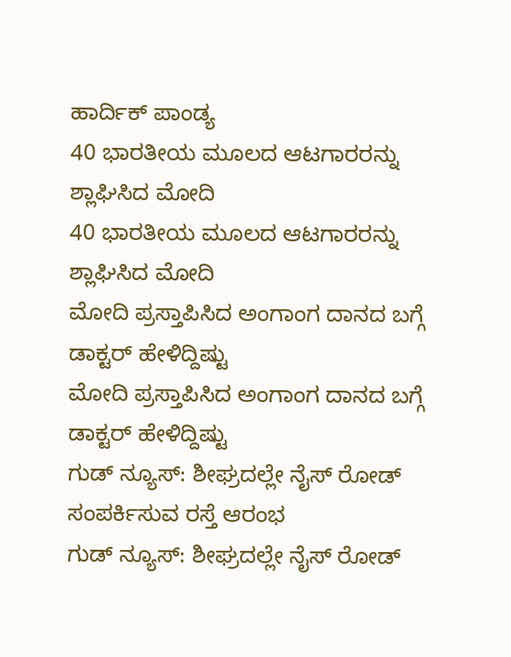ಹಾರ್ದಿಕ್ ಪಾಂಡ್ಯ
40 ಭಾರತೀಯ ಮೂಲದ ಆಟಗಾರರನ್ನು ಶ್ಲಾಘಿಸಿದ ಮೋದಿ
40 ಭಾರತೀಯ ಮೂಲದ ಆಟಗಾರರನ್ನು ಶ್ಲಾಘಿಸಿದ ಮೋದಿ
ಮೋದಿ ಪ್ರಸ್ತಾಪಿಸಿದ ಅಂಗಾಂಗ ದಾನದ ಬಗ್ಗೆ ಡಾಕ್ಟರ್ ಹೇಳಿದ್ದಿಷ್ಟು
ಮೋದಿ ಪ್ರಸ್ತಾಪಿಸಿದ ಅಂಗಾಂಗ ದಾನದ ಬಗ್ಗೆ ಡಾಕ್ಟರ್ ಹೇಳಿದ್ದಿಷ್ಟು
ಗುಡ್ ನ್ಯೂಸ್: ಶೀಘ್ರದಲ್ಲೇ ನೈಸ್‌ ರೋಡ್‌ ಸಂಪರ್ಕಿಸುವ ರಸ್ತೆ ಆರಂಭ
ಗುಡ್ ನ್ಯೂಸ್: ಶೀಘ್ರದಲ್ಲೇ ನೈಸ್‌ ರೋಡ್‌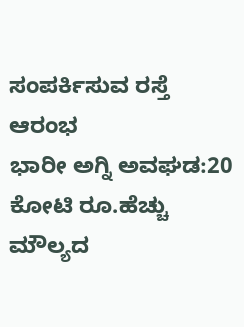ಸಂಪರ್ಕಿಸುವ ರಸ್ತೆ ಆರಂಭ
ಭಾರೀ ಅಗ್ನಿ ಅವಘಡ:20 ಕೋಟಿ ರೂ.ಹೆಚ್ಚು ಮೌಲ್ಯದ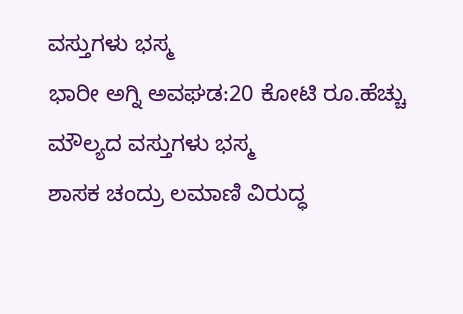ವಸ್ತುಗಳು ಭಸ್ಮ
ಭಾರೀ ಅಗ್ನಿ ಅವಘಡ:20 ಕೋಟಿ ರೂ.ಹೆಚ್ಚು ಮೌಲ್ಯದ ವಸ್ತುಗಳು ಭಸ್ಮ
ಶಾಸಕ ಚಂದ್ರು ಲಮಾಣಿ ವಿರುದ್ಧ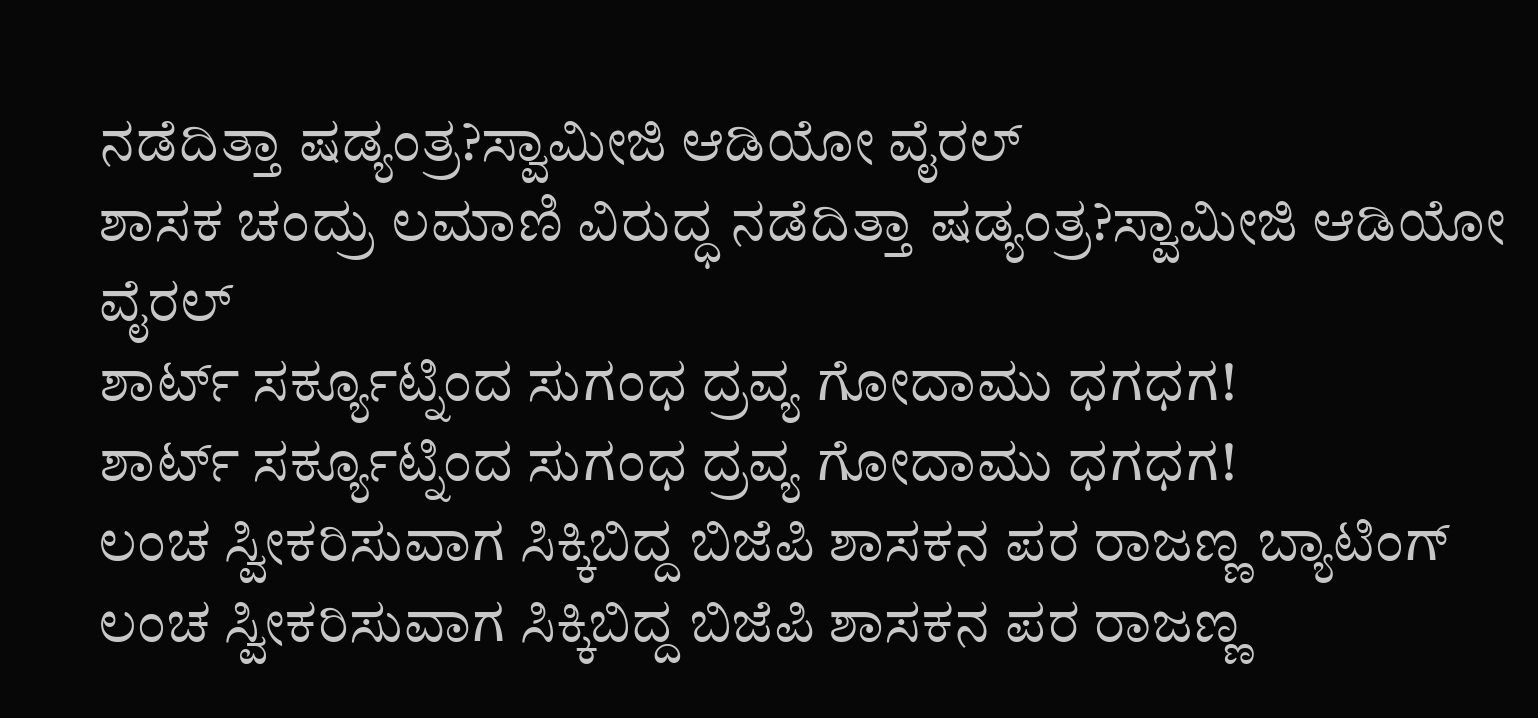ನಡೆದಿತ್ತಾ ಷಡ್ಯಂತ್ರ?ಸ್ವಾಮೀಜಿ ಆಡಿಯೋ ವೈರಲ್
ಶಾಸಕ ಚಂದ್ರು ಲಮಾಣಿ ವಿರುದ್ಧ ನಡೆದಿತ್ತಾ ಷಡ್ಯಂತ್ರ?ಸ್ವಾಮೀಜಿ ಆಡಿಯೋ ವೈರಲ್
ಶಾರ್ಟ್ ಸರ್ಕ್ಯೂಟ್ನಿಂದ ಸುಗಂಧ ದ್ರವ್ಯ ಗೋದಾಮು ಧಗಧಗ!
ಶಾರ್ಟ್ ಸರ್ಕ್ಯೂಟ್ನಿಂದ ಸುಗಂಧ ದ್ರವ್ಯ ಗೋದಾಮು ಧಗಧಗ!
ಲಂಚ ಸ್ವೀಕರಿಸುವಾಗ ಸಿಕ್ಕಿಬಿದ್ದ ಬಿಜೆಪಿ ಶಾಸಕನ ಪರ ರಾಜಣ್ಣ ಬ್ಯಾಟಿಂಗ್
ಲಂಚ ಸ್ವೀಕರಿಸುವಾಗ ಸಿಕ್ಕಿಬಿದ್ದ ಬಿಜೆಪಿ ಶಾಸಕನ ಪರ ರಾಜಣ್ಣ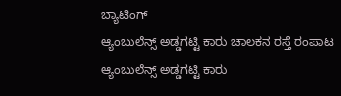ಬ್ಯಾಟಿಂಗ್
ಆ್ಯಂಬುಲೆನ್ಸ್ ಅಡ್ಡಗಟ್ಟಿ ಕಾರು ಚಾಲಕನ ರಸ್ತೆ ರಂಪಾಟ
ಆ್ಯಂಬುಲೆನ್ಸ್ ಅಡ್ಡಗಟ್ಟಿ ಕಾರು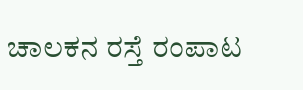ಚಾಲಕನ ರಸ್ತೆ ರಂಪಾಟ